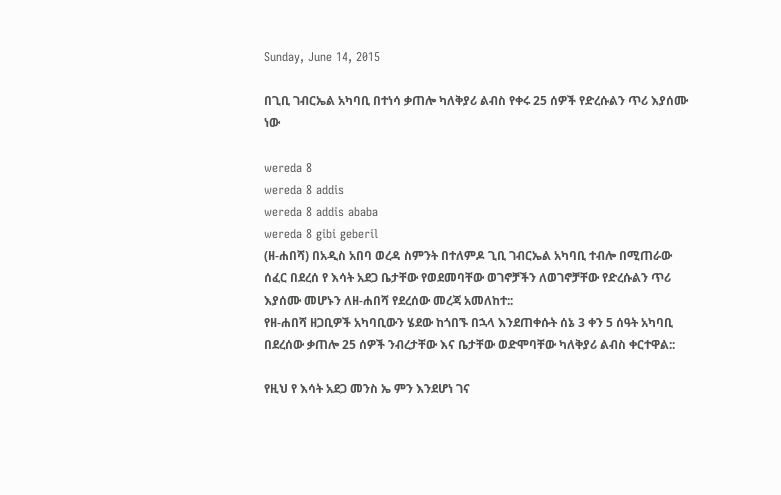Sunday, June 14, 2015

በጊቢ ገብርኤል አካባቢ በተነሳ ቃጠሎ ካለቅያሪ ልብስ የቀሩ 25 ሰዎች የድረሱልን ጥሪ እያሰሙ ነው

wereda 8
wereda 8 addis
wereda 8 addis ababa
wereda 8 gibi geberil
(ዘ-ሐበሻ) በአዲስ አበባ ወረዳ ስምንት በተለምዶ ጊቢ ገብርኤል አካባቢ ተብሎ በሚጠራው ሰፈር በደረሰ የ እሳት አደጋ ቤታቸው የወደመባቸው ወገኖቻችን ለወገኖቻቸው የድረሱልን ጥሪ እያሰሙ መሆኑን ለዘ-ሐበሻ የደረሰው መረጃ አመለከተ::
የዘ-ሐበሻ ዘጋቢዎች አካባቢውን ሄደው ከጎበኙ በኋላ እንደጠቀሱት ሰኔ 3 ቀን 5 ሰዓት አካባቢ በደረሰው ቃጠሎ 25 ሰዎች ንብረታቸው እና ቤታቸው ወድሞባቸው ካለቅያሪ ልብስ ቀርተዋል::

የዚህ የ እሳት አደጋ መንስ ኤ ምን እንደሆነ ገና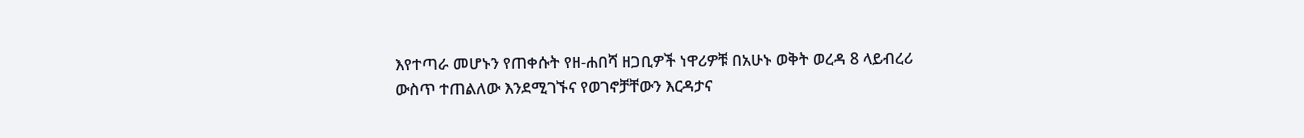እየተጣራ መሆኑን የጠቀሱት የዘ-ሐበሻ ዘጋቢዎች ነዋሪዎቹ በአሁኑ ወቅት ወረዳ 8 ላይብረሪ ውስጥ ተጠልለው እንደሚገኙና የወገኖቻቸውን እርዳታና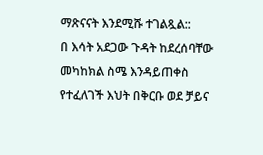ማጽናናት እንደሚሹ ተገልጿል::
በ እሳት አደጋው ጉዳት ከደረሰባቸው መካከክል ስሜ እንዳይጠቀስ የተፈለገች እህት በቅርቡ ወደ ቻይና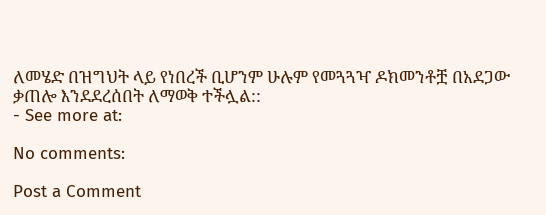ለመሄድ በዝግህት ላይ የነበረች ቢሆንም ሁሉም የመጓጓዣ ዶክመንቶቿ በአደጋው ቃጠሎ እንደደረሰበት ለማወቅ ተችሏል::
- See more at:

No comments:

Post a Comment